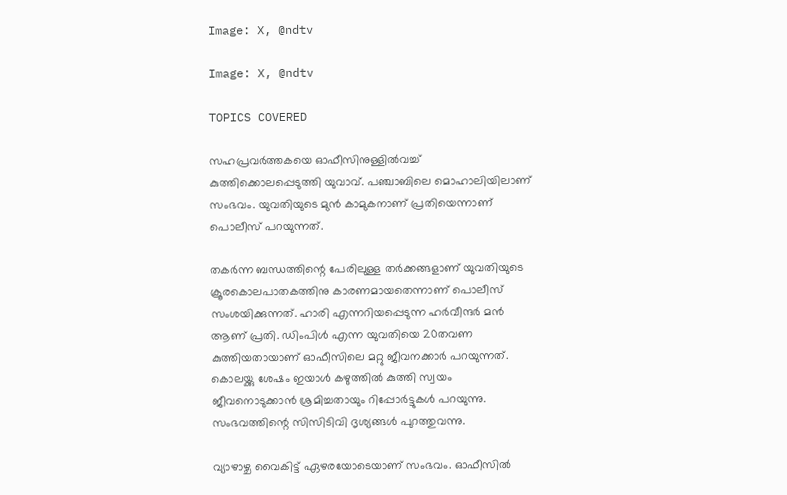Image: X, @ndtv

Image: X, @ndtv

TOPICS COVERED

സഹപ്രവര്‍ത്തകയെ ഓഫീസിനുള്ളില്‍വച്ച് കുത്തിക്കൊലപ്പെടുത്തി യുവാവ്. പഞ്ചാബിലെ മൊഹാലിയിലാണ് സംഭവം. യുവതിയുടെ മുന്‍ കാമുകനാണ് പ്രതിയെന്നാണ് പൊലീസ് പറയുന്നത്.

തകര്‍ന്ന ബന്ധത്തിന്റെ പേരിലുള്ള തര്‍ക്കങ്ങളാണ് യുവതിയുടെ ക്രൂരകൊലപാതകത്തിനു കാരണമായതെന്നാണ് പൊലീസ് സംശയിക്കുന്നത്. ഹാരി എന്നറിയപ്പെടുന്ന ഹര്‍വീന്ദര്‍ മന്‍ ആണ് പ്രതി. ഡിംപിള്‍ എന്ന യുവതിയെ 20തവണ കുത്തിയതായാണ് ഓഫീസിലെ മറ്റു ജീവനക്കാര്‍ പറയുന്നത്. കൊലയ്ക്കു ശേഷം ഇയാള്‍ കഴുത്തില്‍ കുത്തി സ്വയം  ജീവനൊടുക്കാന്‍ ശ്രമിച്ചതായും റിപ്പോര്‍ട്ടുകള്‍ പറയുന്നു. സംഭവത്തിന്റെ സിസിടിവി ദൃശ്യങ്ങള്‍ പുറത്തുവന്നു.

വ്യാഴാഴ്ച വൈകിട്ട് ഏഴരയോടെയാണ് സംഭവം. ഓഫീസില്‍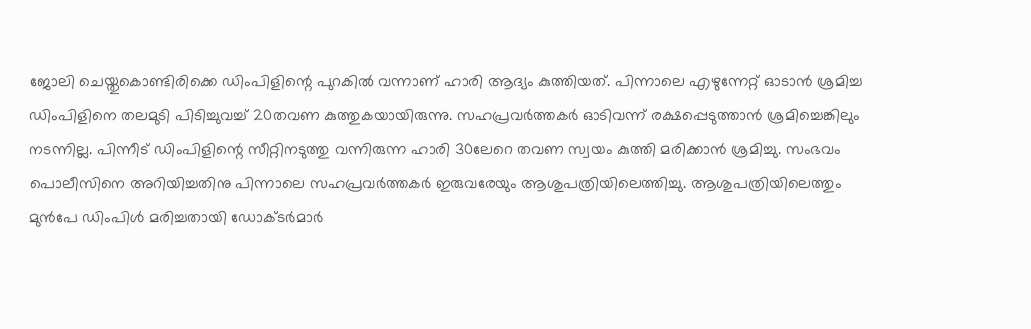ജോലി ചെയ്തുകൊണ്ടിരിക്കെ ഡിംപിളിന്റെ പുറകില്‍ വന്നാണ് ഹാരി ആദ്യം കുത്തിയത്. പിന്നാലെ എഴുന്നേറ്റ് ഓടാന്‍ ശ്രമിച്ച ഡിംപിളിനെ തലമുടി പിടിച്ചുവച്ച് 20തവണ കുത്തുകയായിരുന്നു. സഹപ്രവര്‍ത്തകര്‍ ഓടിവന്ന് രക്ഷപ്പെടുത്താന്‍ ശ്രമിച്ചെങ്കിലും നടന്നില്ല. പിന്നീട് ഡിംപിളിന്റെ സീറ്റിനടുത്തു വന്നിരുന്ന ഹാരി 30ലേറെ തവണ സ്വയം കുത്തി മരിക്കാന്‍ ശ്രമിച്ചു. സംഭവം പൊലീസിനെ അറിയിച്ചതിനു പിന്നാലെ സഹപ്രവര്‍ത്തകര്‍ ഇരുവരേയും ആശുപത്രിയിലെത്തിച്ചു. ആശുപത്രിയിലെത്തും മുന്‍പേ ഡിംപിള്‍ മരിച്ചതായി ഡോക്ടര്‍മാര്‍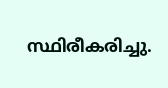സ്ഥിരീകരിച്ചു.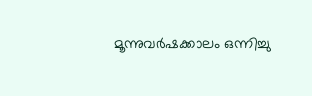മൂന്നുവര്‍ഷക്കാലം ഒന്നിച്ചു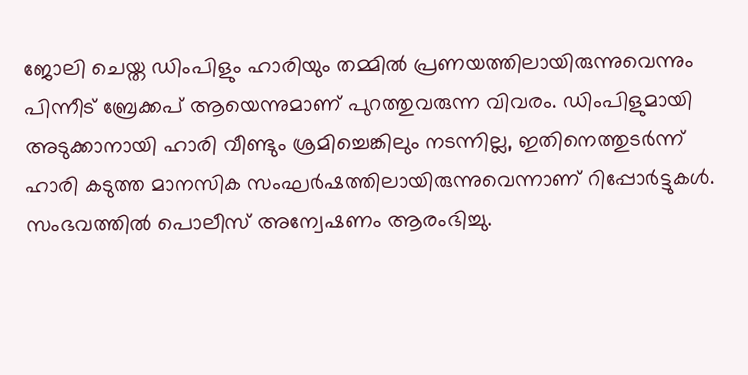ജോലി ചെയ്ത ഡിംപിളും ഹാരിയും തമ്മില്‍ പ്രണയത്തിലായിരുന്നുവെന്നും പിന്നീട് ബ്രേക്കപ് ആയെന്നുമാണ് പുറത്തുവരുന്ന വിവരം. ഡിംപിളുമായി അടുക്കാനായി ഹാരി വീണ്ടും ശ്രമിച്ചെങ്കിലും നടന്നില്ല, ഇതിനെത്തുടര്‍ന്ന് ഹാരി കടുത്ത മാനസിക സംഘര്‍ഷത്തിലായിരുന്നുവെന്നാണ് റിപ്പോര്‍ട്ടുകള്‍. സംഭവത്തില്‍ പൊലീസ് അന്വേഷണം ആരംഭിച്ചു.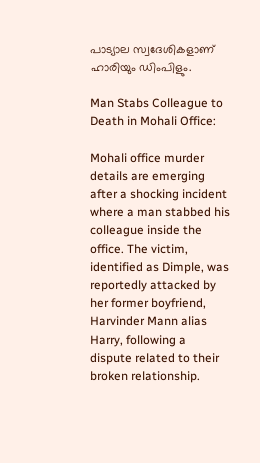പാട്യാല സ്വദേശികളാണ് ഹാരിയും ഡിംപിളും.

Man Stabs Colleague to Death in Mohali Office:

Mohali office murder details are emerging after a shocking incident where a man stabbed his colleague inside the office. The victim, identified as Dimple, was reportedly attacked by her former boyfriend, Harvinder Mann alias Harry, following a dispute related to their broken relationship.